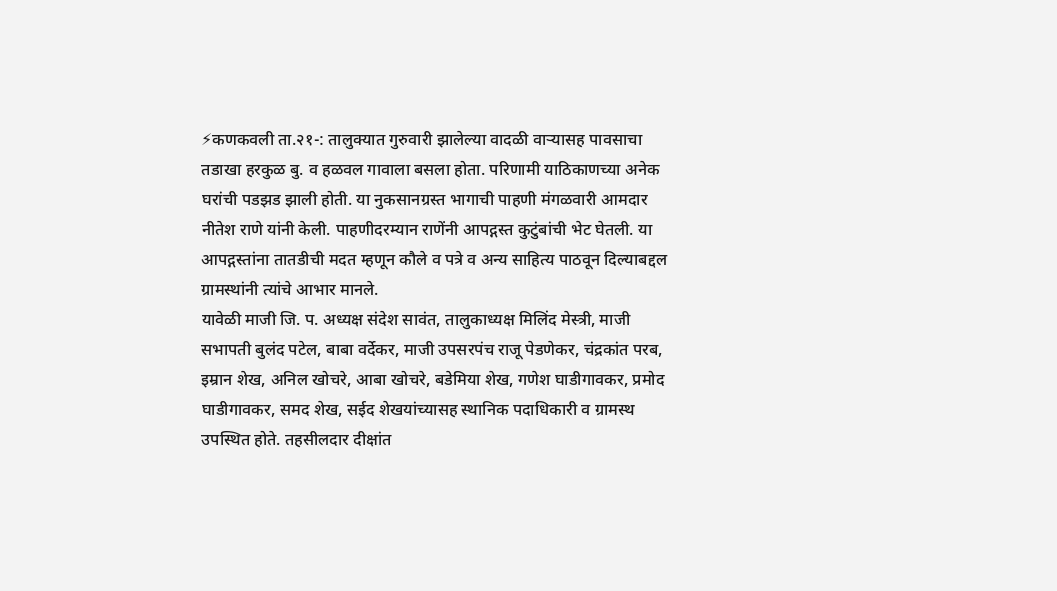⚡कणकवली ता.२१-: तालुक्यात गुरुवारी झालेल्या वादळी वाऱ्यासह पावसाचा तडाखा हरकुळ बु. व हळवल गावाला बसला होता. परिणामी याठिकाणच्या अनेक घरांची पडझड झाली होती. या नुकसानग्रस्त भागाची पाहणी मंगळवारी आमदार नीतेश राणे यांनी केली. पाहणीदरम्यान राणेंनी आपद्गस्त कुटुंबांची भेट घेतली. या आपद्गस्तांना तातडीची मदत म्हणून कौले व पत्रे व अन्य साहित्य पाठवून दिल्याबद्दल ग्रामस्थांनी त्यांचे आभार मानले.
यावेळी माजी जि. प. अध्यक्ष संदेश सावंत, तालुकाध्यक्ष मिलिंद मेस्त्री, माजी सभापती बुलंद पटेल, बाबा वर्देकर, माजी उपसरपंच राजू पेडणेकर, चंद्रकांत परब, इम्रान शेख, अनिल खोचरे, आबा खोचरे, बडेमिया शेख, गणेश घाडीगावकर, प्रमोद घाडीगावकर, समद शेख, सईद शेखयांच्यासह स्थानिक पदाधिकारी व ग्रामस्थ उपस्थित होते. तहसीलदार दीक्षांत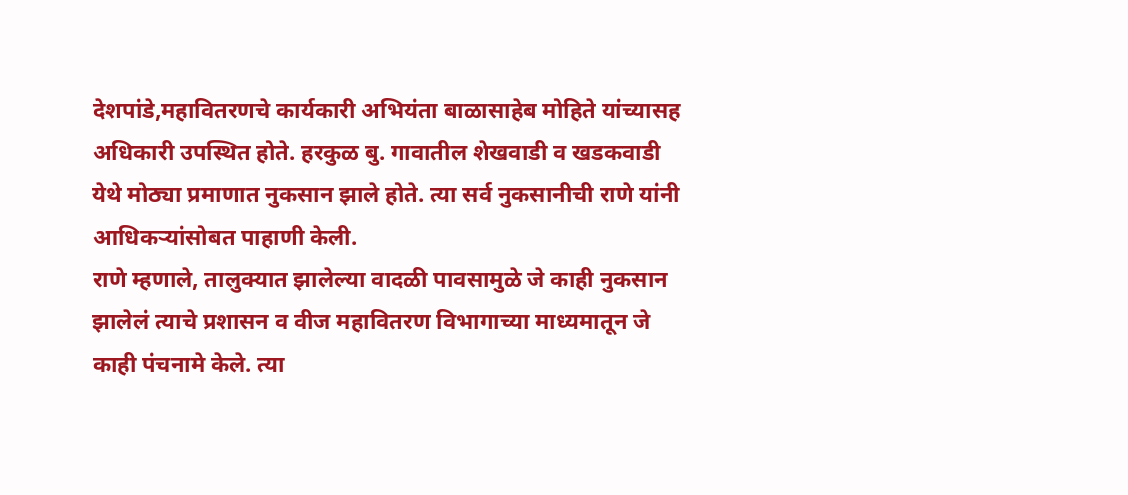देशपांडे,महावितरणचे कार्यकारी अभियंता बाळासाहेब मोहिते यांच्यासह अधिकारी उपस्थित होते. हरकुळ बु. गावातील शेखवाडी व खडकवाडी येथे मोठ्या प्रमाणात नुकसान झाले होते. त्या सर्व नुकसानीची राणे यांनी आधिकऱ्यांसोबत पाहाणी केली.
राणे म्हणाले, तालुक्यात झालेल्या वादळी पावसामुळे जे काही नुकसान झालेलं त्याचे प्रशासन व वीज महावितरण विभागाच्या माध्यमातून जे काही पंचनामे केले. त्या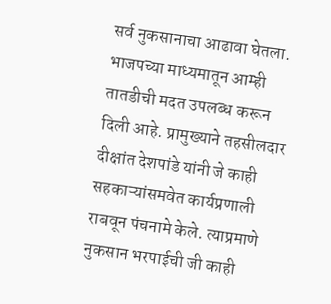सर्व नुकसानाचा आढावा घेतला. भाजपच्या माध्यमातून आम्ही तातडीची मदत उपलब्ध करून दिली आहे. प्रामुख्याने तहसीलदार दीक्षांत देशपांडे यांनी जे काही सहकाऱ्यांसमवेत कार्यप्रणाली राबवून पंचनामे केले. त्याप्रमाणे नुकसान भरपाईची जी काही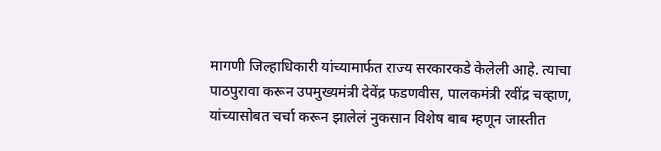मागणी जिल्हाधिकारी यांच्यामार्फत राज्य सरकारकडे केलेली आहे. त्याचा पाठपुरावा करून उपमुख्यमंत्री देवेंद्र फडणवीस, पालकमंत्री रवींद्र चव्हाण, यांच्यासोबत चर्चा करून झालेलं नुकसान विशेष बाब म्हणून जास्तीत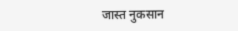जास्त नुकसान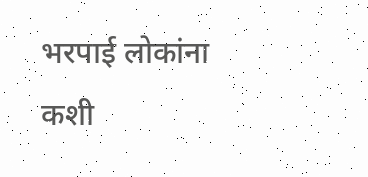भरपाई लोकांना कशी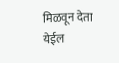मिळवून देता येईल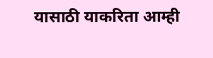यासाठी याकरिता आम्ही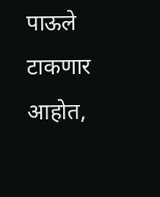पाऊले टाकणार आहोत,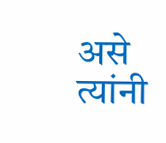असे त्यांनी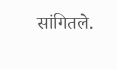सांगितले.